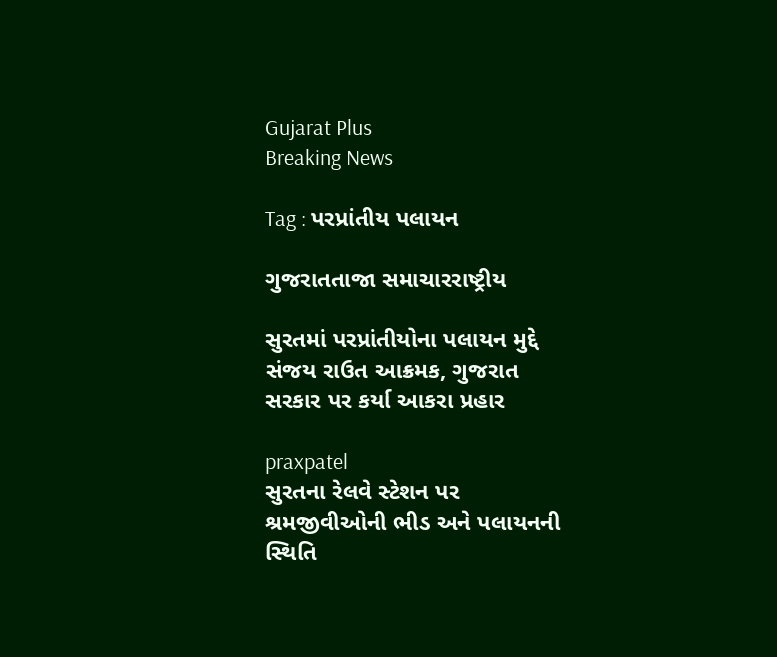Gujarat Plus
Breaking News

Tag : પરપ્રાંતીય પલાયન

ગુજરાતતાજા સમાચારરાષ્ટ્રીય

સુરતમાં પરપ્રાંતીયોના પલાયન મુદ્દે સંજય રાઉત આક્રમક, ગુજરાત સરકાર પર કર્યા આકરા પ્રહાર

praxpatel
સુરતના રેલવે સ્ટેશન પર શ્રમજીવીઓની ભીડ અને પલાયનની સ્થિતિ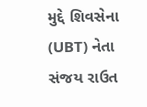મુદ્દે શિવસેના (UBT) નેતા સંજય રાઉત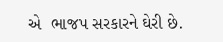એ  ભાજપ સરકારને ઘેરી છે.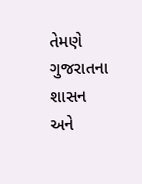તેમણે ગુજરાતના શાસન અને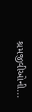શ્રમજીવીઓની...